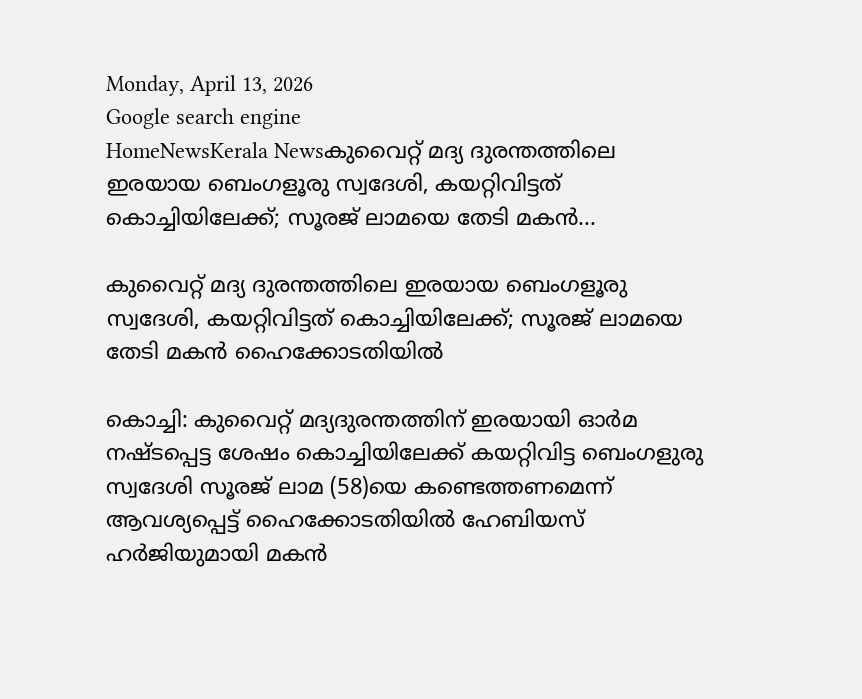Monday, April 13, 2026
Google search engine
HomeNewsKerala Newsകുവൈറ്റ് മദ്യ ദുരന്തത്തിലെ ഇരയായ ബെംഗളൂരു സ്വദേശി, കയറ്റിവിട്ടത് കൊച്ചിയിലേക്ക്; സൂരജ് ലാമയെ തേടി മകന്‍...

കുവൈറ്റ് മദ്യ ദുരന്തത്തിലെ ഇരയായ ബെംഗളൂരു സ്വദേശി, കയറ്റിവിട്ടത് കൊച്ചിയിലേക്ക്; സൂരജ് ലാമയെ തേടി മകന്‍ ഹൈക്കോടതിയില്‍

കൊച്ചി: കുവൈറ്റ് മദ്യദുരന്തത്തിന് ഇരയായി ഓര്‍മ നഷ്ടപ്പെട്ട ശേഷം കൊച്ചിയിലേക്ക് കയറ്റിവിട്ട ബെംഗളുരു സ്വദേശി സൂരജ് ലാമ (58)യെ കണ്ടെത്തണമെന്ന് ആവശ്യപ്പെട്ട് ഹൈക്കോടതിയില്‍ ഹേബിയസ് ഹര്‍ജിയുമായി മകന്‍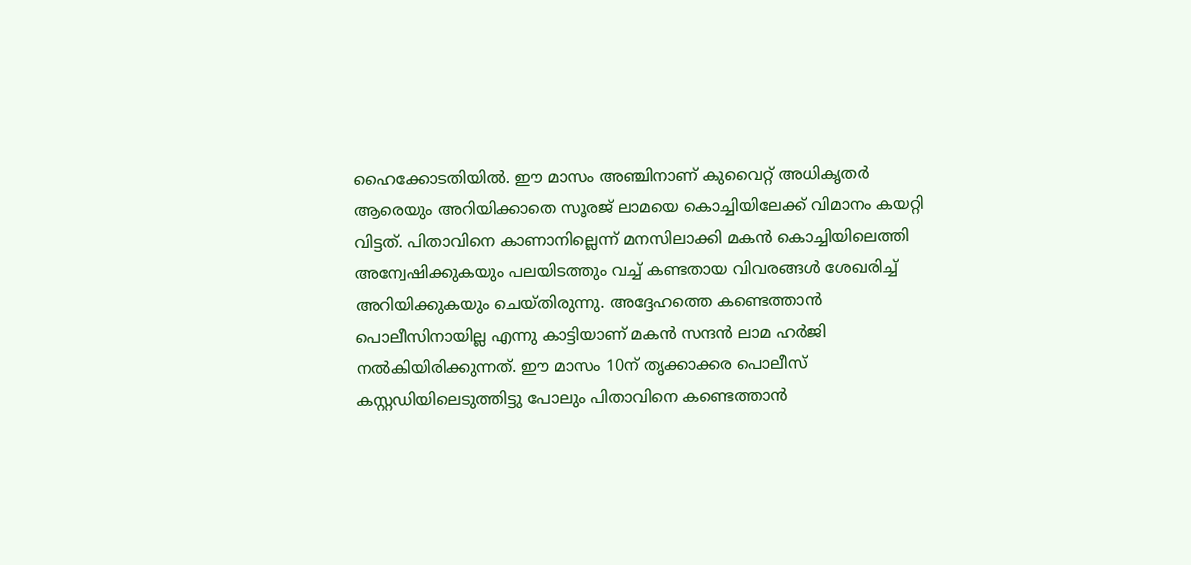ഹൈക്കോടതിയില്‍. ഈ മാസം അഞ്ചിനാണ് കുവൈറ്റ് അധികൃതര്‍ ആരെയും അറിയിക്കാതെ സൂരജ് ലാമയെ കൊച്ചിയിലേക്ക് വിമാനം കയറ്റി വിട്ടത്. പിതാവിനെ കാണാനില്ലെന്ന് മനസിലാക്കി മകന്‍ കൊച്ചിയിലെത്തി അന്വേഷിക്കുകയും പലയിടത്തും വച്ച് കണ്ടതായ വിവരങ്ങള്‍ ശേഖരിച്ച് അറിയിക്കുകയും ചെയ്തിരുന്നു. അദ്ദേഹത്തെ കണ്ടെത്താന്‍ പൊലീസിനായില്ല എന്നു കാട്ടിയാണ് മകന്‍ സന്ദന്‍ ലാമ ഹര്‍ജി നല്‍കിയിരിക്കുന്നത്. ഈ മാസം 10ന് തൃക്കാക്കര പൊലീസ് കസ്റ്റഡിയിലെടുത്തിട്ടു പോലും പിതാവിനെ കണ്ടെത്താന്‍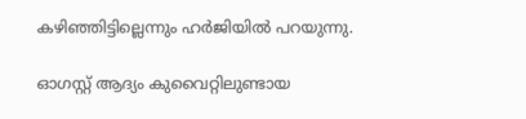കഴിഞ്ഞിട്ടില്ലെന്നും ഹര്‍ജിയില്‍ പറയുന്നു.

ഓഗസ്റ്റ് ആദ്യം കുവൈറ്റിലുണ്ടായ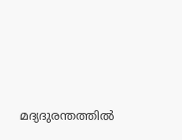മദ്യദുരന്തത്തില്‍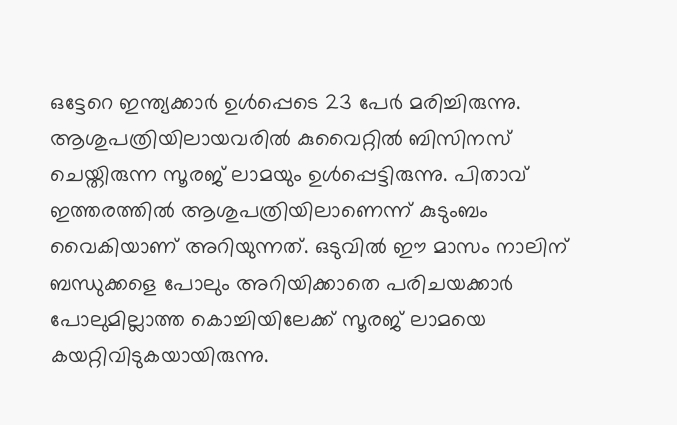ഒട്ടേറെ ഇന്ത്യക്കാര്‍ ഉള്‍പ്പെടെ 23 പേര്‍ മരിച്ചിരുന്നു. ആശുപത്രിയിലായവരില്‍ കുവൈറ്റില്‍ ബിസിനസ് ചെയ്തിരുന്ന സൂരജ് ലാമയും ഉള്‍പ്പെട്ടിരുന്നു. പിതാവ് ഇത്തരത്തില്‍ ആശുപത്രിയിലാണെന്ന് കുടുംബം വൈകിയാണ് അറിയുന്നത്. ഒടുവില്‍ ഈ മാസം നാലിന് ബന്ധുക്കളെ പോലും അറിയിക്കാതെ പരിചയക്കാര്‍ പോലുമില്ലാത്ത കൊച്ചിയിലേക്ക് സൂരജ് ലാമയെ കയറ്റിവിടുകയായിരുന്നു.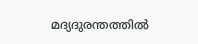മദ്യദുരന്തത്തില്‍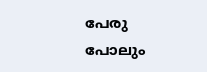പേരു പോലും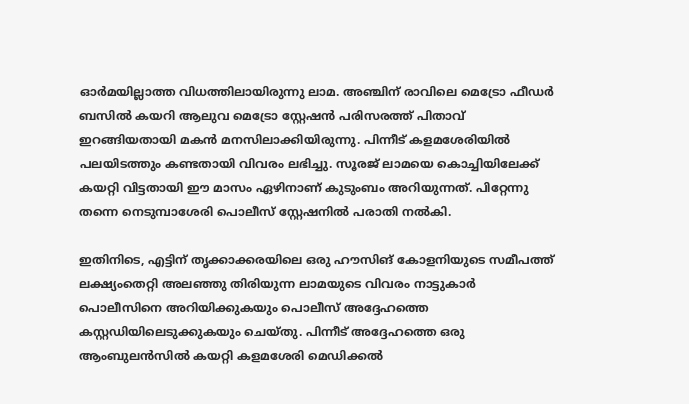ഓര്‍മയില്ലാത്ത വിധത്തിലായിരുന്നു ലാമ. അഞ്ചിന് രാവിലെ മെട്രോ ഫീഡര്‍ ബസില്‍ കയറി ആലുവ മെട്രോ സ്റ്റേഷന്‍ പരിസരത്ത് പിതാവ് ഇറങ്ങിയതായി മകന്‍ മനസിലാക്കിയിരുന്നു. പിന്നീട് കളമശേരിയില്‍ പലയിടത്തും കണ്ടതായി വിവരം ലഭിച്ചു. സൂരജ് ലാമയെ കൊച്ചിയിലേക്ക് കയറ്റി വിട്ടതായി ഈ മാസം ഏഴിനാണ് കുടുംബം അറിയുന്നത്. പിറ്റേന്നു തന്നെ നെടുമ്പാശേരി പൊലീസ് സ്റ്റേഷനില്‍ പരാതി നല്‍കി.

ഇതിനിടെ, എട്ടിന് തൃക്കാക്കരയിലെ ഒരു ഹൗസിങ് കോളനിയുടെ സമീപത്ത് ലക്ഷ്യംതെറ്റി അലഞ്ഞു തിരിയുന്ന ലാമയുടെ വിവരം നാട്ടുകാര്‍ പൊലീസിനെ അറിയിക്കുകയും പൊലീസ് അദ്ദേഹത്തെ കസ്റ്റഡിയിലെടുക്കുകയും ചെയ്തു. പിന്നീട് അദ്ദേഹത്തെ ഒരു ആംബുലന്‍സില്‍ കയറ്റി കളമശേരി മെഡിക്കല്‍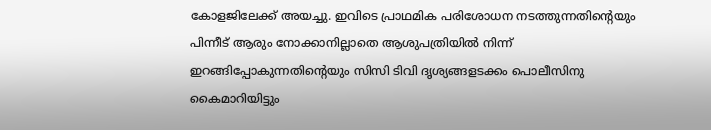കോളജിലേക്ക് അയച്ചു. ഇവിടെ പ്രാഥമിക പരിശോധന നടത്തുന്നതിന്റെയും പിന്നീട് ആരും നോക്കാനില്ലാതെ ആശുപത്രിയില്‍ നിന്ന് ഇറങ്ങിപ്പോകുന്നതിന്റെയും സിസി ടിവി ദൃശ്യങ്ങളടക്കം പൊലീസിനു കൈമാറിയിട്ടും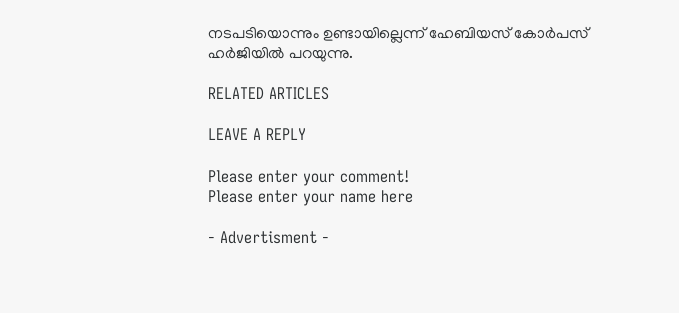നടപടിയൊന്നും ഉണ്ടായില്ലെന്ന് ഹേബിയസ് കോര്‍പസ് ഹര്‍ജിയില്‍ പറയുന്നു.

RELATED ARTICLES

LEAVE A REPLY

Please enter your comment!
Please enter your name here

- Advertisment -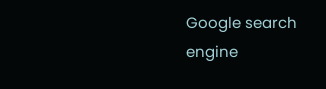Google search engine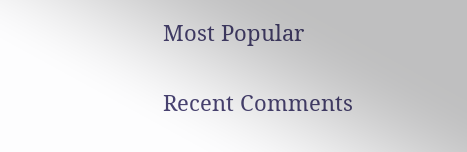Most Popular

Recent Comments